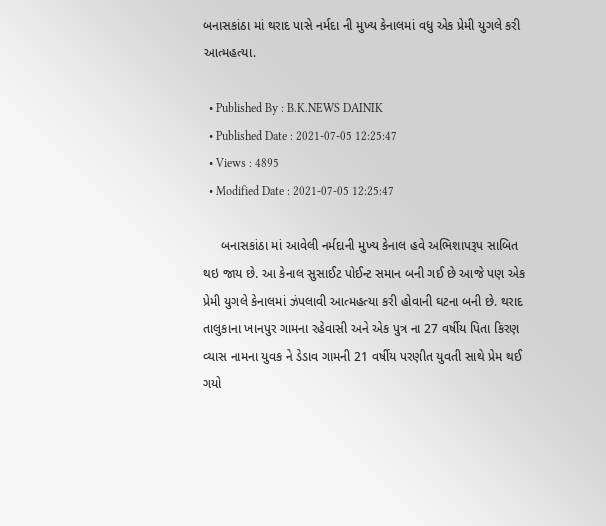બનાસકાંઠા માં થરાદ પાસે નર્મદા ની મુખ્ય કેનાલમાં વધુ એક પ્રેમી યુગલે કરી આત્મહત્યા.

  • Published By : B.K.NEWS DAINIK
  • Published Date : 2021-07-05 12:25:47
  • Views : 4895
  • Modified Date : 2021-07-05 12:25:47

     બનાસકાંઠા માં આવેલી નર્મદાની મુખ્ય કેનાલ હવે અભિશાપરૂપ સાબિત થઇ જાય છે. આ કેનાલ સુસાઈટ પોઈન્ટ સમાન બની ગઈ છે આજે પણ એક પ્રેમી યુગલે કેનાલમાં ઝંપલાવી આત્મહત્યા કરી હોવાની ઘટના બની છે. થરાદ તાલુકાના ખાનપુર ગામના રહેવાસી અને એક પુત્ર ના 27 વર્ષીય પિતા કિરણ વ્યાસ નામના યુવક ને ડેડાવ ગામની 21 વર્ષીય પરણીત યુવતી સાથે પ્રેમ થઈ ગયો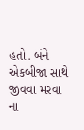હતો. બંને એકબીજા સાથે જીવવા મરવા ના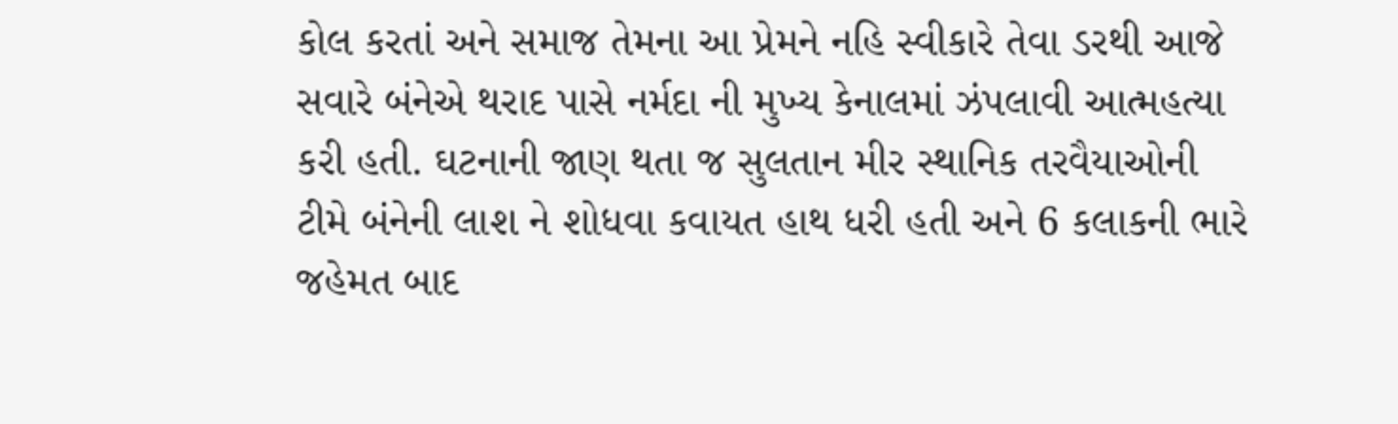કોલ કરતાં અને સમાજ તેમના આ પ્રેમને નહિ સ્વીકારે તેવા ડરથી આજે સવારે બંનેએ થરાદ પાસે નર્મદા ની મુખ્ય કેનાલમાં ઝંપલાવી આત્મહત્યા કરી હતી. ઘટનાની જાણ થતા જ સુલતાન મીર સ્થાનિક તરવૈયાઓની ટીમે બંનેની લાશ ને શોધવા કવાયત હાથ ધરી હતી અને 6 કલાકની ભારે જહેમત બાદ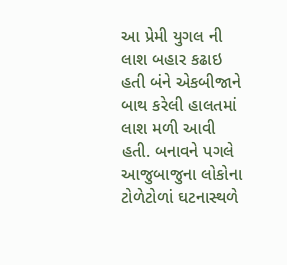આ પ્રેમી યુગલ ની લાશ બહાર કઢાઇ હતી બંને એકબીજાને બાથ કરેલી હાલતમાં લાશ મળી આવી હતી. બનાવને પગલે આજુબાજુના લોકોના ટોળેટોળાં ઘટનાસ્થળે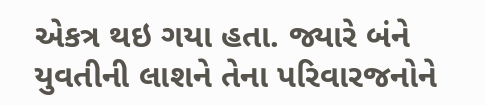એકત્ર થઇ ગયા હતા. જ્યારે બંને યુવતીની લાશને તેના પરિવારજનોને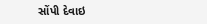સોંપી દેવાઇ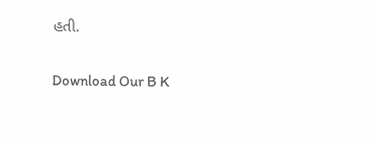હતી.

Download Our B K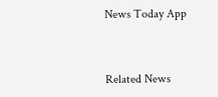News Today App



Related News